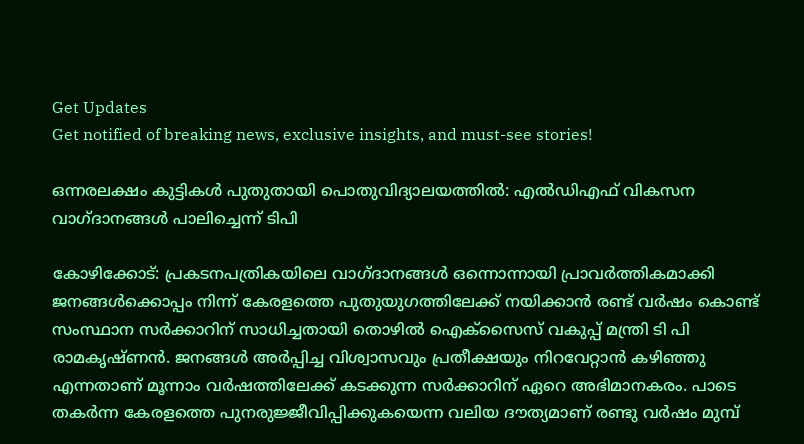Get Updates
Get notified of breaking news, exclusive insights, and must-see stories!

ഒന്നരലക്ഷം കുട്ടികൾ പുതുതായി പൊതുവിദ്യാലയത്തിൽ: എല്‍ഡിഎഫ് വികസന വാഗ്ദാനങ്ങള്‍ പാലിച്ചെന്ന് ടിപി

കോഴിക്കോട്: പ്രകടനപത്രികയിലെ വാഗ്ദാനങ്ങള്‍ ഒന്നൊന്നായി പ്രാവര്‍ത്തികമാക്കി ജനങ്ങള്‍ക്കൊപ്പം നിന്ന് കേരളത്തെ പുതുയുഗത്തിലേക്ക് നയിക്കാന്‍ രണ്ട് വര്‍ഷം കൊണ്ട് സംസ്ഥാന സര്‍ക്കാറിന് സാധിച്ചതായി തൊഴില്‍ ഐക്‌സൈസ് വകുപ്പ് മന്ത്രി ടി പി രാമകൃഷ്ണന്‍. ജനങ്ങള്‍ അര്‍പ്പിച്ച വിശ്വാസവും പ്രതീക്ഷയും നിറവേറ്റാന്‍ കഴിഞ്ഞു എന്നതാണ് മൂന്നാം വര്‍ഷത്തിലേക്ക് കടക്കുന്ന സര്‍ക്കാറിന് ഏറെ അഭിമാനകരം. പാടെ തകര്‍ന്ന കേരളത്തെ പുനരുജ്ജീവിപ്പിക്കുകയെന്ന വലിയ ദൗത്യമാണ് രണ്ടു വര്‍ഷം മുമ്പ്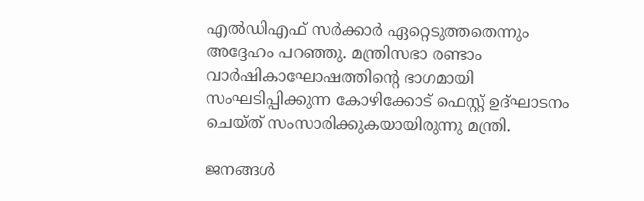എല്‍ഡിഎഫ് സര്‍ക്കാര്‍ ഏറ്റെടുത്തതെന്നും അദ്ദേഹം പറഞ്ഞു. മന്ത്രിസഭാ രണ്ടാം വാര്‍ഷികാഘോഷത്തിന്റെ ഭാഗമായി സംഘടിപ്പിക്കുന്ന കോഴിക്കോട് ഫെസ്റ്റ് ഉദ്ഘാടനം ചെയ്ത് സംസാരിക്കുകയായിരുന്നു മന്ത്രി.

ജനങ്ങള്‍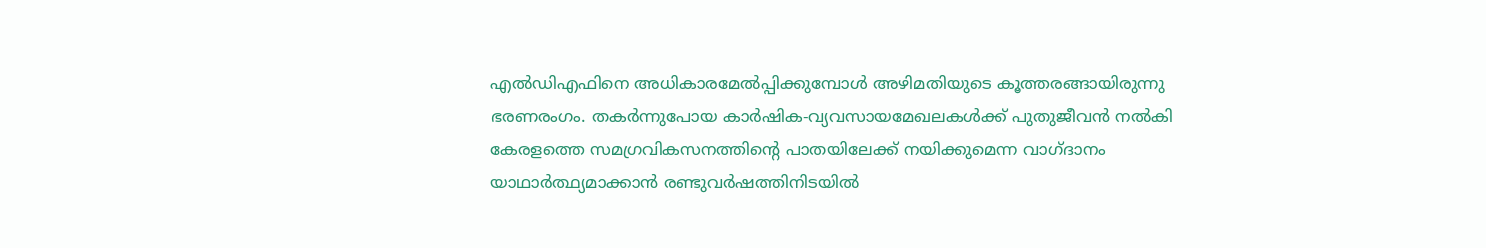എല്‍ഡിഎഫിനെ അധികാരമേല്‍പ്പിക്കുമ്പോള്‍ അഴിമതിയുടെ കൂത്തരങ്ങായിരുന്നു ഭരണരംഗം. തകര്‍ന്നുപോയ കാര്‍ഷിക-വ്യവസായമേഖലകള്‍ക്ക് പുതുജീവന്‍ നല്‍കി കേരളത്തെ സമഗ്രവികസനത്തിന്റെ പാതയിലേക്ക് നയിക്കുമെന്ന വാഗ്ദാനം യാഥാര്‍ത്ഥ്യമാക്കാന്‍ രണ്ടുവര്‍ഷത്തിനിടയില്‍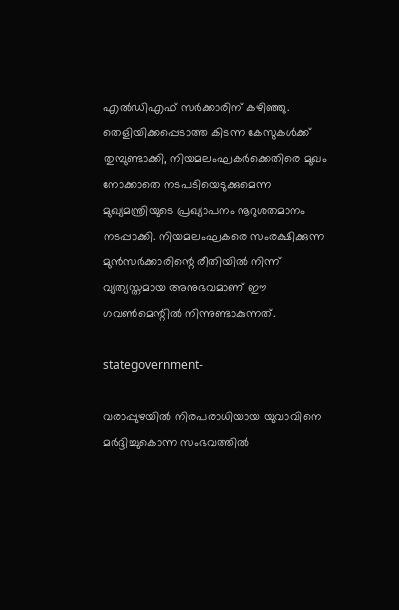എല്‍ഡിഎഫ് സര്‍ക്കാരിന് കഴിഞ്ഞു. തെളിയിക്കപ്പെടാത്ത കിടന്ന കേസുകള്‍ക്ക് തുമ്പുണ്ടാക്കി, നിയമലംഘകര്‍ക്കെതിരെ മുഖം നോക്കാതെ നടപടിയെടുക്കുമെന്ന മുഖ്യമന്ത്രിയുടെ പ്രഖ്യാപനം നൂറുശതമാനം നടപ്പാക്കി. നിയമലംഘകരെ സംരക്ഷിക്കുന്ന മുന്‍സര്‍ക്കാരിന്റെ രീതിയില്‍ നിന്ന് വ്യത്യസ്തമായ അനുഭവമാണ് ഈ ഗവണ്‍മെന്റില്‍ നിന്നുണ്ടാകുന്നത്.

stategovernment-

വരാപ്പുഴയില്‍ നിരപരാധിയായ യുവാവിനെ മര്‍ദ്ദിച്ചുകൊന്ന സംഭവത്തില്‍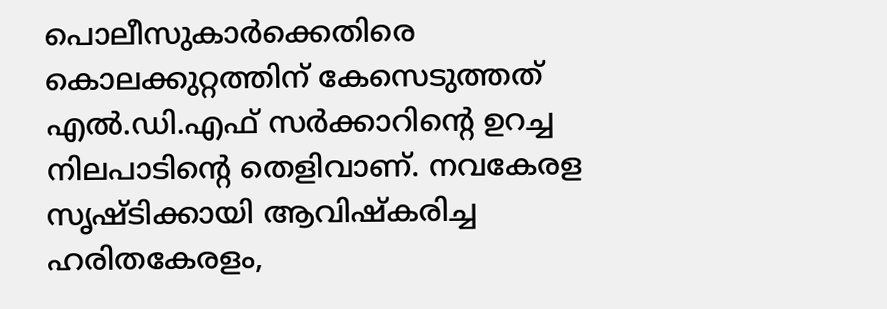പൊലീസുകാര്‍ക്കെതിരെ കൊലക്കുറ്റത്തിന് കേസെടുത്തത് എല്‍.ഡി.എഫ് സര്‍ക്കാറിന്റെ ഉറച്ച നിലപാടിന്റെ തെളിവാണ്. നവകേരള സൃഷ്ടിക്കായി ആവിഷ്‌കരിച്ച ഹരിതകേരളം,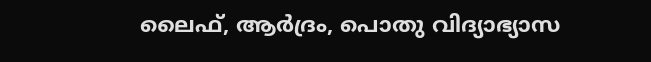ലൈഫ്, ആര്‍ദ്രം, പൊതു വിദ്യാഭ്യാസ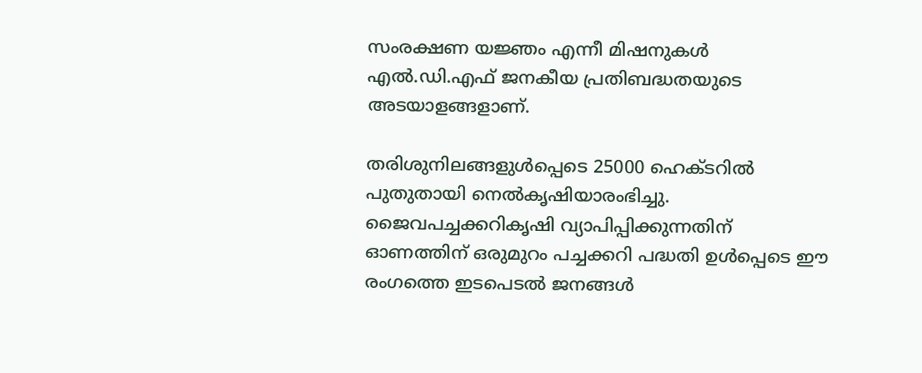സംരക്ഷണ യജ്ഞം എന്നീ മിഷനുകള്‍ എല്‍.ഡി.എഫ് ജനകീയ പ്രതിബദ്ധതയുടെ അടയാളങ്ങളാണ്.

തരിശുനിലങ്ങളുള്‍പ്പെടെ 25000 ഹെക്ടറില്‍ പുതുതായി നെല്‍കൃഷിയാരംഭിച്ചു. ജൈവപച്ചക്കറികൃഷി വ്യാപിപ്പിക്കുന്നതിന് ഓണത്തിന് ഒരുമുറം പച്ചക്കറി പദ്ധതി ഉള്‍പ്പെടെ ഈ രംഗത്തെ ഇടപെടല്‍ ജനങ്ങള്‍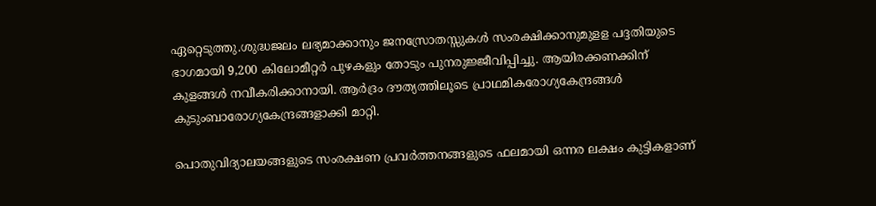ഏറ്റെടുത്തു.ശുദ്ധജലം ലഭ്യമാക്കാനും ജനസ്രോതസ്സുകള്‍ സംരക്ഷിക്കാനുമുളള പദ്ദതിയുടെ ഭാഗമായി 9,200 കിലോമീറ്റര്‍ പുഴകളും തോടും പുനരുജ്ജീവിപ്പിച്ചു. ആയിരക്കണക്കിന് കുളങ്ങള്‍ നവീകരിക്കാനായി. ആര്‍ദ്രം ദൗത്യത്തിലൂടെ പ്രാഥമികരോഗ്യകേന്ദ്രങ്ങള്‍ കുടുംബാരോഗ്യകേന്ദ്രങ്ങളാക്കി മാറ്റി.

പൊതുവിദ്യാലയങ്ങളുടെ സംരക്ഷണ പ്രവര്‍ത്തനങ്ങളുടെ ഫലമായി ഒന്നര ലക്ഷം കുട്ടികളാണ്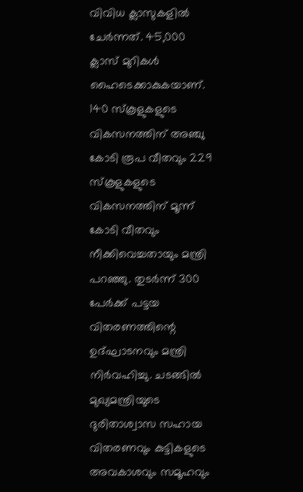വിവിധ ക്ലാസുകളില്‍ ചേര്‍ന്നത്. 45,000 ക്ലാസ് മുറികള്‍ ഹൈടെക്കാകുകയാണ്. 140 സ്‌കൂളുകളുടെ വികസനത്തിന് അഞ്ചു കോടി രൂപ വീതവും 229 സ്‌കൂളുകളുടെ വികസനത്തിന് മൂന്ന് കോടി വീതവും നീക്കിവെച്ചതായും മന്ത്രി പറഞ്ഞു. തുടര്‍ന്ന് 300 പേര്‍ക്ക് പട്ടയ വിതരണത്തിന്റെ ഉദ്ഘാടനവും മന്ത്രി നിര്‍വഹിച്ചു. ചടങ്ങില്‍ മുഖ്യമന്ത്രിയുടെ ദുരിതാശ്വാസ സഹായ വിതരണവും കുട്ടികളുടെ അവകാശവും സമൂഹവും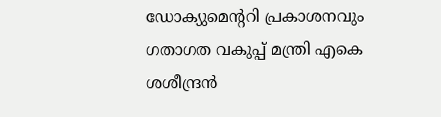ഡോക്യുമെന്ററി പ്രകാശനവും ഗതാഗത വകുപ്പ് മന്ത്രി എകെ ശശീന്ദ്രന്‍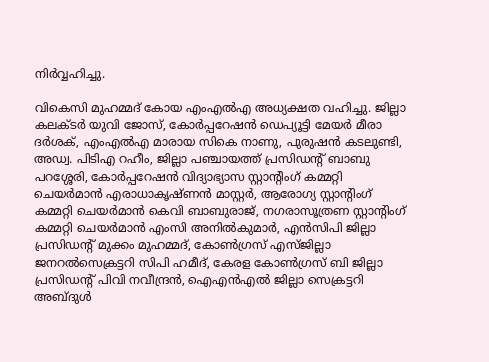നിര്‍വ്വഹിച്ചു.

വികെസി മുഹമ്മദ് കോയ എംഎല്‍എ അധ്യക്ഷത വഹിച്ചു. ജില്ലാ കലക്ടര്‍ യുവി ജോസ്, കോര്‍പ്പറേഷന്‍ ഡെപ്യൂട്ടി മേയര്‍ മീരാ ദര്‍ശക്, എംഎല്‍എ മാരായ സികെ നാണു, പുരുഷന്‍ കടലുണ്ടി, അഡ്വ. പിടിഎ റഹീം, ജില്ലാ പഞ്ചായത്ത് പ്രസിഡന്റ് ബാബു പറശ്ശേരി, കോര്‍പ്പറേഷന്‍ വിദ്യാഭ്യാസ സ്റ്റാന്റിംഗ് കമ്മറ്റി ചെയര്‍മാന്‍ എരാധാകൃഷ്ണന്‍ മാസ്റ്റര്‍, ആരോഗ്യ സ്റ്റാന്റിംഗ് കമ്മറ്റി ചെയര്‍മാന്‍ കെവി ബാബുരാജ്, നഗരാസൂത്രണ സ്റ്റാന്റിംഗ് കമ്മറ്റി ചെയര്‍മാന്‍ എംസി അനില്‍കുമാര്‍, എന്‍സിപി ജില്ലാ പ്രസിഡന്റ് മുക്കം മുഹമ്മദ്, കോണ്‍ഗ്രസ് എസ്ജില്ലാ ജനറല്‍സെക്രട്ടറി സിപി ഹമീദ്, കേരള കോണ്‍ഗ്രസ് ബി ജില്ലാ പ്രസിഡന്റ് പിവി നവീന്ദ്രന്‍, ഐഎന്‍എല്‍ ജില്ലാ സെക്രട്ടറി അബ്ദുള്‍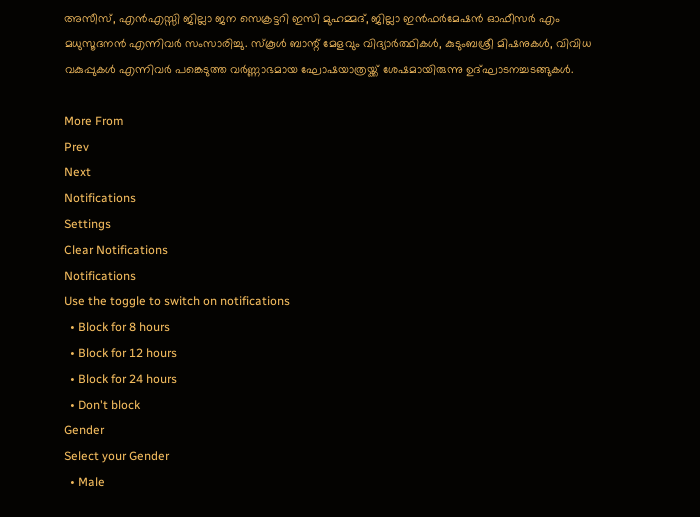അസീസ്, എന്‍എസ്സി ജില്ലാ ജന സെക്രട്ടറി ഇസി മുഹമ്മദ്, ജില്ലാ ഇന്‍ഫര്‍മേഷന്‍ ഓഫീസര്‍ എം മധുസൂദനന്‍ എന്നിവര്‍ സംസാരിച്ചു. സ്‌കൂള്‍ ബാന്റ് മേളവും വിദ്യാര്‍ത്ഥികള്‍, കുടുംബശ്രീ മിഷനുകൾ, വിവിധ വകുപ്പുകള്‍ എന്നിവര്‍ പങ്കെടുത്ത വര്‍ണ്ണാഭമായ ഘോഷയാത്രയ്ക്ക് ശേഷമായിരുന്നു ഉദ്ഘാടനച്ചടങ്ങുകള്‍.

More From
Prev
Next
Notifications
Settings
Clear Notifications
Notifications
Use the toggle to switch on notifications
  • Block for 8 hours
  • Block for 12 hours
  • Block for 24 hours
  • Don't block
Gender
Select your Gender
  • Male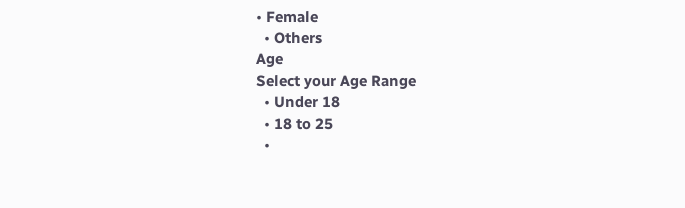• Female
  • Others
Age
Select your Age Range
  • Under 18
  • 18 to 25
  •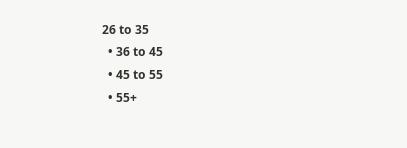26 to 35
  • 36 to 45
  • 45 to 55
  • 55+